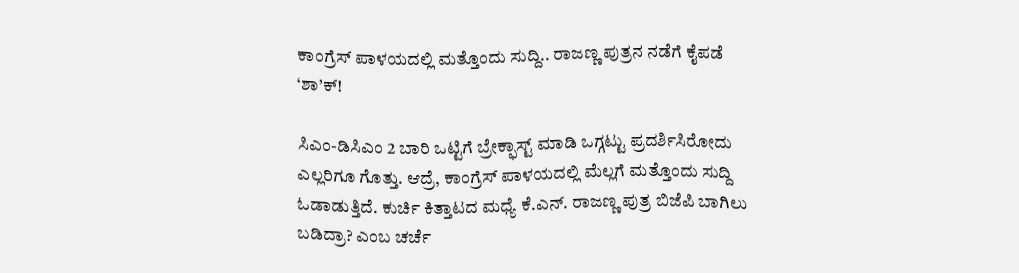ಕಾಂಗ್ರೆಸ್ ಪಾಳಯದಲ್ಲಿ ಮತ್ತೊಂದು ಸುದ್ದಿ.. ರಾಜಣ್ಣ ಪುತ್ರನ ನಡೆಗೆ ಕೈಪಡೆ ‘ಶಾ’ಕ್!

ಸಿಎಂ-ಡಿಸಿಎಂ 2 ಬಾರಿ ಒಟ್ಟಿಗೆ ಬ್ರೇಕ್ಫಾಸ್ಟ್ ಮಾಡಿ ಒಗ್ಗಟ್ಟು ಪ್ರದರ್ಶಿಸಿರೋದು ಎಲ್ಲರಿಗೂ ಗೊತ್ತು. ಆದ್ರೆ, ಕಾಂಗ್ರೆಸ್ ಪಾಳಯದಲ್ಲಿ ಮೆಲ್ಲಗೆ ಮತ್ತೊಂದು ಸುದ್ದಿ ಓಡಾಡುತ್ತಿದೆ. ಕುರ್ಚಿ ಕಿತ್ತಾಟದ ಮಧ್ಯೆ ಕೆ.ಎನ್. ರಾಜಣ್ಣ ಪುತ್ರ ಬಿಜೆಪಿ ಬಾಗಿಲು ಬಡಿದ್ರಾ? ಎಂಬ ಚರ್ಚೆ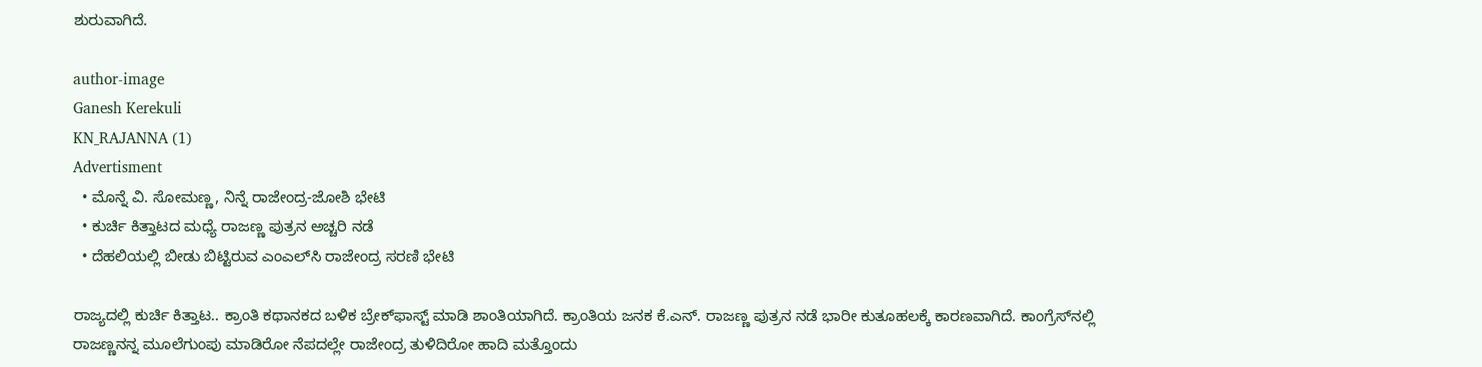ಶುರುವಾಗಿದೆ.

author-image
Ganesh Kerekuli
KN_RAJANNA (1)
Advertisment
  • ಮೊನ್ನೆ ವಿ. ಸೋಮಣ್ಣ, ನಿನ್ನೆ ರಾಜೇಂದ್ರ-ಜೋಶಿ ಭೇಟಿ
  • ಕುರ್ಚಿ ಕಿತ್ತಾಟದ ಮಧ್ಯೆ ರಾಜಣ್ಣ ಪುತ್ರನ ಅಚ್ಚರಿ ನಡೆ
  • ದೆಹಲಿಯಲ್ಲಿ ಬೀಡು ಬಿಟ್ಟಿರುವ ಎಂಎಲ್‌ಸಿ ರಾಜೇಂದ್ರ ಸರಣಿ ಭೇಟಿ

ರಾಜ್ಯದಲ್ಲಿ ಕುರ್ಚಿ ಕಿತ್ತಾಟ.. ಕ್ರಾಂತಿ ಕಥಾನಕದ ಬಳಿಕ ಬ್ರೇಕ್‌ಫಾಸ್ಟ್‌ ಮಾಡಿ ಶಾಂತಿಯಾಗಿದೆ. ಕ್ರಾಂತಿಯ ಜನಕ ಕೆ.ಎನ್. ರಾಜಣ್ಣ ಪುತ್ರನ ನಡೆ ಭಾರೀ ಕುತೂಹಲಕ್ಕೆ ಕಾರಣವಾಗಿದೆ. ಕಾಂಗ್ರೆಸ್‌ನಲ್ಲಿ ರಾಜಣ್ಣನನ್ನ ಮೂಲೆಗುಂಪು ಮಾಡಿರೋ ನೆಪದಲ್ಲೇ ರಾಜೇಂದ್ರ ತುಳಿದಿರೋ ಹಾದಿ ಮತ್ತೊಂದು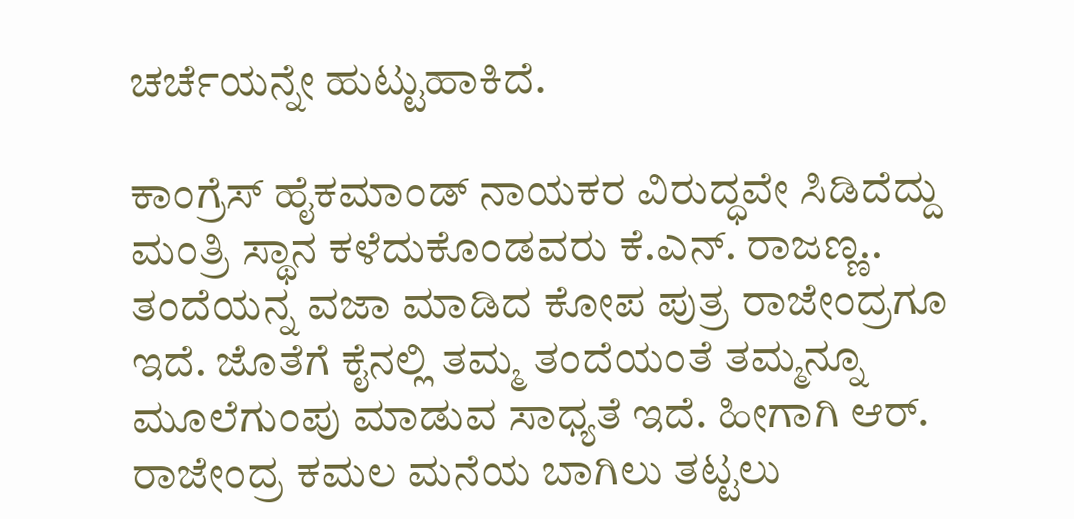ಚರ್ಚೆಯನ್ನೇ ಹುಟ್ಟುಹಾಕಿದೆ.

ಕಾಂಗ್ರೆಸ್ ಹೈಕಮಾಂಡ್ ನಾಯಕರ ವಿರುದ್ಧವೇ ಸಿಡಿದೆದ್ದು ಮಂತ್ರಿ ಸ್ಥಾನ ಕಳೆದುಕೊಂಡವರು ಕೆ.ಎನ್. ರಾಜಣ್ಣ.. ತಂದೆಯನ್ನ ವಜಾ ಮಾಡಿದ ಕೋಪ ಪುತ್ರ ರಾಜೇಂದ್ರಗೂ ಇದೆ. ಜೊತೆಗೆ ಕೈನಲ್ಲಿ ತಮ್ಮ ತಂದೆಯಂತೆ ತಮ್ಮನ್ನೂ ಮೂಲೆಗುಂಪು ಮಾಡುವ ಸಾಧ್ಯತೆ ಇದೆ. ಹೀಗಾಗಿ ಆರ್. ರಾಜೇಂದ್ರ ಕಮಲ ಮನೆಯ ಬಾಗಿಲು ತಟ್ಟಲು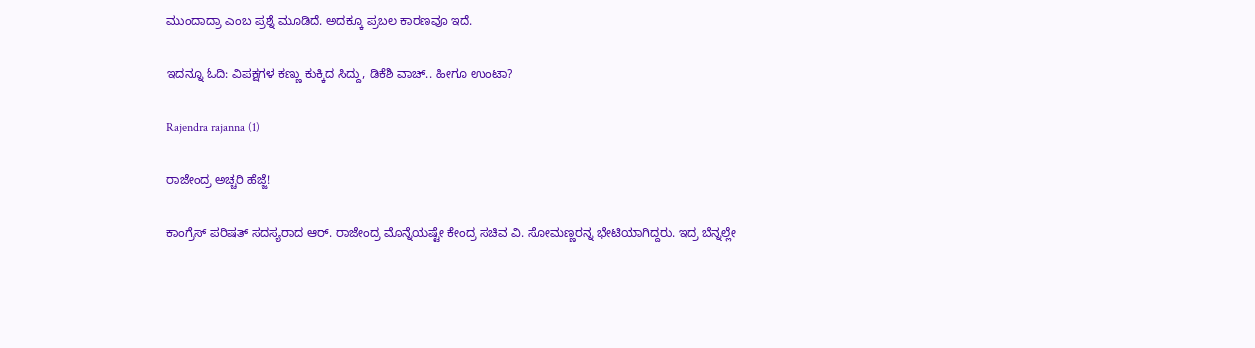ಮುಂದಾದ್ರಾ ಎಂಬ ಪ್ರಶ್ನೆ ಮೂಡಿದೆ. ಅದಕ್ಕೂ ಪ್ರಬಲ ಕಾರಣವೂ ಇದೆ.

ಇದನ್ನೂ ಓದಿ: ವಿಪಕ್ಷಗಳ ಕಣ್ಣು ಕುಕ್ಕಿದ ಸಿದ್ದು, ಡಿಕೆಶಿ ವಾಚ್.. ಹೀಗೂ ಉಂಟಾ?

Rajendra rajanna (1)

ರಾಜೇಂದ್ರ ಅಚ್ಚರಿ ಹೆಜ್ಜೆ!

ಕಾಂಗ್ರೆಸ್ ಪರಿಷತ್ ಸದಸ್ಯರಾದ ಆರ್. ರಾಜೇಂದ್ರ ಮೊನ್ನೆಯಷ್ಟೇ ಕೇಂದ್ರ ಸಚಿವ ವಿ. ಸೋಮಣ್ಣರನ್ನ ಭೇಟಿಯಾಗಿದ್ದರು. ಇದ್ರ ಬೆನ್ನಲ್ಲೇ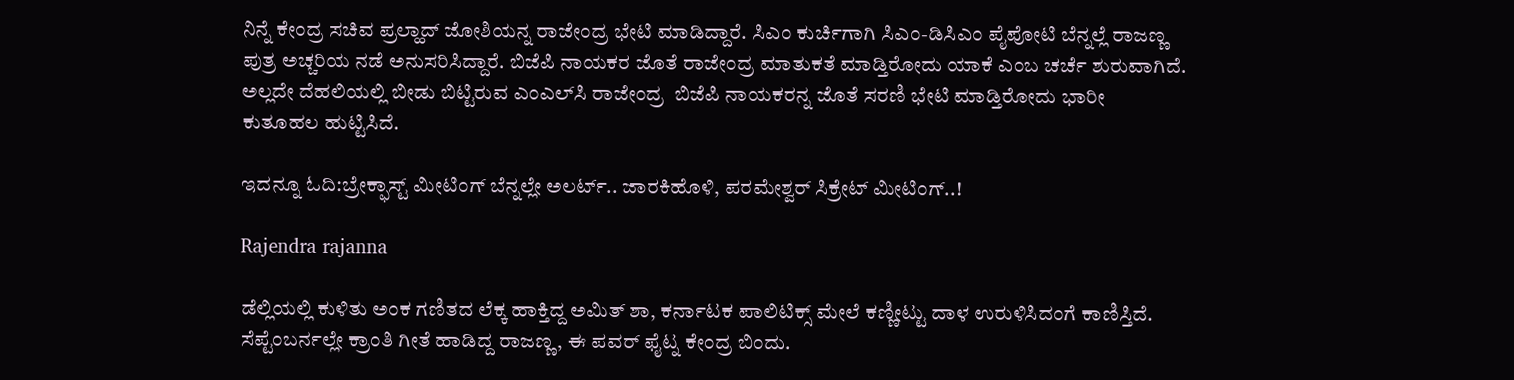ನಿನ್ನೆ ಕೇಂದ್ರ ಸಚಿವ ಪ್ರಲ್ಹಾದ್ ಜೋಶಿಯನ್ನ ರಾಜೇಂದ್ರ ಭೇಟಿ ಮಾಡಿದ್ದಾರೆ. ಸಿಎಂ ಕುರ್ಚಿಗಾಗಿ ಸಿಎಂ-ಡಿಸಿಎಂ ಪೈಪೋಟಿ ಬೆನ್ನಲ್ಲೆ ರಾಜಣ್ಣ ಪುತ್ರ ಅಚ್ಚರಿಯ ನಡೆ ಅನುಸರಿಸಿದ್ದಾರೆ. ಬಿಜೆಪಿ ನಾಯಕರ ಜೊತೆ ರಾಜೇಂದ್ರ ಮಾತುಕತೆ ಮಾಡ್ತಿರೋದು ಯಾಕೆ ಎಂಬ ಚರ್ಚೆ ಶುರುವಾಗಿದೆ. ಅಲ್ಲದೇ ದೆಹಲಿಯಲ್ಲಿ ಬೀಡು ಬಿಟ್ಟಿರುವ ಎಂಎಲ್‌ಸಿ ರಾಜೇಂದ್ರ  ಬಿಜೆಪಿ ನಾಯಕರನ್ನ ಜೊತೆ ಸರಣಿ ಭೇಟಿ ಮಾಡ್ತಿರೋದು ಭಾರೀ ಕುತೂಹಲ ಹುಟ್ಟಿಸಿದೆ.

ಇದನ್ನೂ ಓದಿ:ಬ್ರೇಕ್ಫಾಸ್ಟ್ ಮೀಟಿಂಗ್ ಬೆನ್ನಲ್ಲೇ ಅಲರ್ಟ್.. ಜಾರಕಿಹೊಳಿ, ಪರಮೇಶ್ವರ್ ಸಿಕ್ರೇಟ್ ಮೀಟಿಂಗ್..!

Rajendra rajanna

ಡೆಲ್ಲಿಯಲ್ಲಿ ಕುಳಿತು ಅಂಕ ಗಣಿತದ ಲೆಕ್ಕ ಹಾಕ್ತಿದ್ದ ಅಮಿತ್ ಶಾ, ಕರ್ನಾಟಕ ಪಾಲಿಟಿಕ್ಸ್ ಮೇಲೆ ಕಣ್ಣೀಟ್ಟು ದಾಳ ಉರುಳಿಸಿದಂಗೆ ಕಾಣಿಸ್ತಿದೆ. ಸೆಪ್ಟೆಂಬರ್ನಲ್ಲೇ ಕ್ರಾಂತಿ ಗೀತೆ ಹಾಡಿದ್ದ ರಾಜಣ್ಣ, ಈ ಪವರ್ ಫೈಟ್ನ ಕೇಂದ್ರ ಬಿಂದು.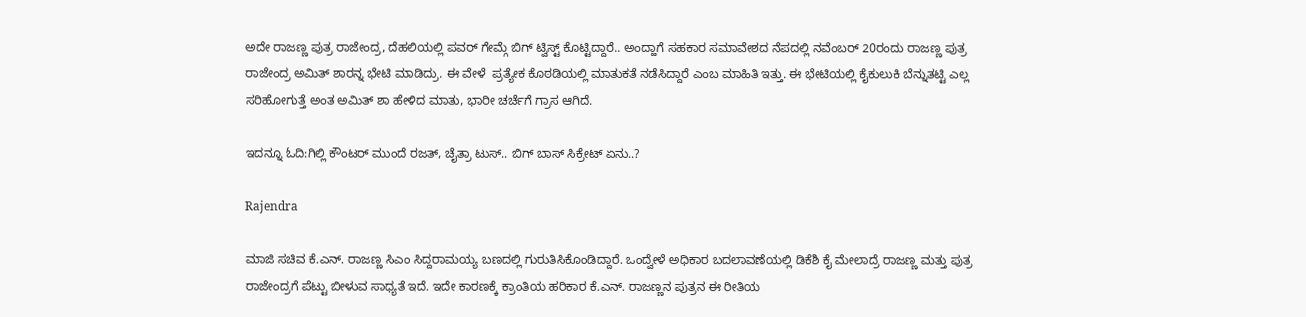ಅದೇ ರಾಜಣ್ಣ ಪುತ್ರ ರಾಜೇಂದ್ರ, ದೆಹಲಿಯಲ್ಲಿ ಪವರ್ ಗೇಮ್ಗೆ ಬಿಗ್ ಟ್ವಿಸ್ಟ್ ಕೊಟ್ಟಿದ್ದಾರೆ.. ಅಂದ್ಹಾಗೆ ಸಹಕಾರ ಸಮಾವೇಶದ ನೆಪದಲ್ಲಿ ನವೆಂಬರ್ 20ರಂದು ರಾಜಣ್ಣ ಪುತ್ರ ರಾಜೇಂದ್ರ ಅಮಿತ್ ಶಾರನ್ನ ಭೇಟಿ ಮಾಡಿದ್ರು. ಈ ವೇಳೆ  ಪ್ರತ್ಯೇಕ ಕೊಠಡಿಯಲ್ಲಿ ಮಾತುಕತೆ ನಡೆಸಿದ್ದಾರೆ ಎಂಬ ಮಾಹಿತಿ ಇತ್ತು. ಈ ಭೇಟಿಯಲ್ಲಿ ಕೈಕುಲುಕಿ ಬೆನ್ನುತಟ್ಟಿ ಎಲ್ಲ ಸರಿಹೋಗುತ್ತೆ ಅಂತ ಅಮಿತ್ ಶಾ ಹೇಳಿದ ಮಾತು, ಭಾರೀ ಚರ್ಚೆಗೆ ಗ್ರಾಸ ಆಗಿದೆ.

ಇದನ್ನೂ ಓದಿ:ಗಿಲ್ಲಿ ಕೌಂಟರ್ ಮುಂದೆ ರಜತ್, ಚೈತ್ರಾ ಟುಸ್.. ಬಿಗ್ ಬಾಸ್ ಸಿಕ್ರೇಟ್ ಏನು..?

Rajendra

ಮಾಜಿ ಸಚಿವ ಕೆ.ಎನ್. ರಾಜಣ್ಣ ಸಿಎಂ ಸಿದ್ದರಾಮಯ್ಯ ಬಣದಲ್ಲಿ ಗುರುತಿಸಿಕೊಂಡಿದ್ದಾರೆ. ಒಂದ್ವೇಳೆ ಅಧಿಕಾರ ಬದಲಾವಣೆಯಲ್ಲಿ ಡಿಕೆಶಿ ಕೈ ಮೇಲಾದ್ರೆ ರಾಜಣ್ಣ ಮತ್ತು ಪುತ್ರ ರಾಜೇಂದ್ರಗೆ ಪೆಟ್ಟು ಬೀಳುವ ಸಾಧ್ಯತೆ ಇದೆ. ಇದೇ ಕಾರಣಕ್ಕೆ ಕ್ರಾಂತಿಯ ಹರಿಕಾರ ಕೆ.ಎನ್. ರಾಜಣ್ಣನ ಪುತ್ರನ ಈ ರೀತಿಯ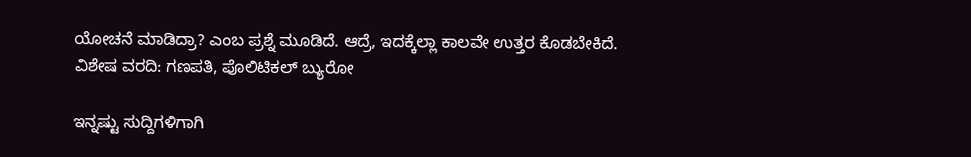ಯೋಚನೆ ಮಾಡಿದ್ರಾ? ಎಂಬ ಪ್ರಶ್ನೆ ಮೂಡಿದೆ. ಆದ್ರೆ, ಇದಕ್ಕೆಲ್ಲಾ ಕಾಲವೇ ಉತ್ತರ ಕೊಡಬೇಕಿದೆ.
ವಿಶೇಷ ವರದಿ: ಗಣಪತಿ, ಪೊಲಿಟಿಕಲ್ ಬ್ಯುರೋ

ಇನ್ನಷ್ಟು ಸುದ್ದಿಗಳಿಗಾಗಿ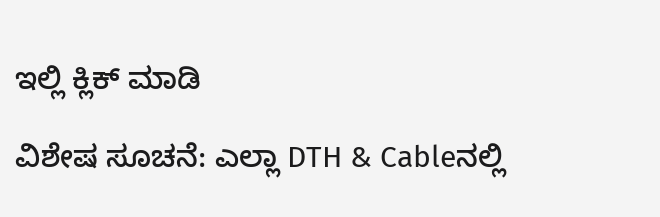ಇಲ್ಲಿ ಕ್ಲಿಕ್ ಮಾಡಿ

ವಿಶೇಷ ಸೂಚನೆ: ಎಲ್ಲಾ DTH & Cableನಲ್ಲಿ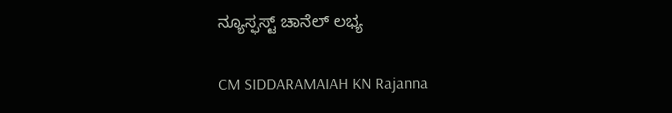ನ್ಯೂಸ್ಫಸ್ಟ್ ಚಾನೆಲ್ ಲಭ್ಯ

CM SIDDARAMAIAH KN Rajanna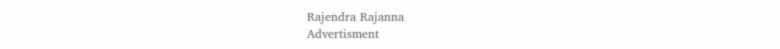Rajendra Rajanna
Advertisment